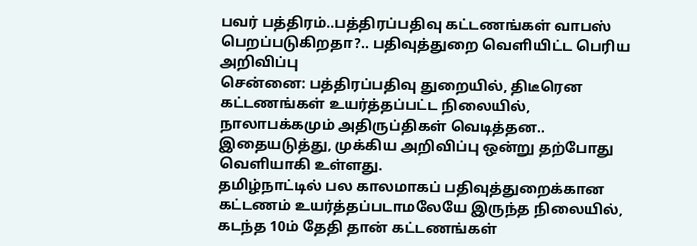பவர் பத்திரம்..பத்திரப்பதிவு கட்டணங்கள் வாபஸ் பெறப்படுகிறதா?.. பதிவுத்துறை வெளியிட்ட பெரிய அறிவிப்பு
சென்னை: பத்திரப்பதிவு துறையில், திடீரென கட்டணங்கள் உயர்த்தப்பட்ட நிலையில், நாலாபக்கமும் அதிருப்திகள் வெடித்தன.. இதையடுத்து, முக்கிய அறிவிப்பு ஒன்று தற்போது வெளியாகி உள்ளது.
தமிழ்நாட்டில் பல காலமாகப் பதிவுத்துறைக்கான கட்டணம் உயர்த்தப்படாமலேயே இருந்த நிலையில், கடந்த 10ம் தேதி தான் கட்டணங்கள்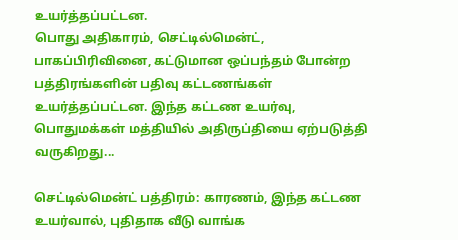உயர்த்தப்பட்டன.
பொது அதிகாரம், செட்டில்மென்ட், பாகப்பிரிவினை, கட்டுமான ஒப்பந்தம் போன்ற பத்திரங்களின் பதிவு கட்டணங்கள் உயர்த்தப்பட்டன. இந்த கட்டண உயர்வு, பொதுமக்கள் மத்தியில் அதிருப்தியை ஏற்படுத்தி வருகிறது...

செட்டில்மென்ட் பத்திரம்: காரணம், இந்த கட்டண உயர்வால், புதிதாக வீடு வாங்க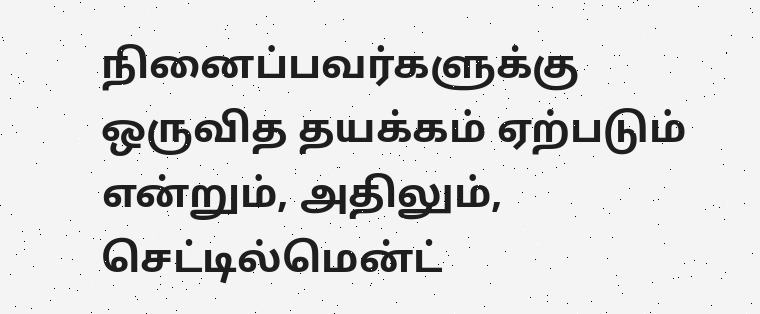நினைப்பவர்களுக்கு ஒருவித தயக்கம் ஏற்படும் என்றும், அதிலும், செட்டில்மென்ட்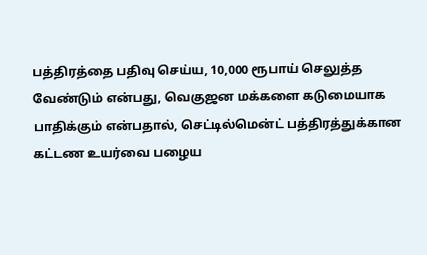பத்திரத்தை பதிவு செய்ய, 10,000 ரூபாய் செலுத்த வேண்டும் என்பது, வெகுஜன மக்களை கடுமையாக பாதிக்கும் என்பதால், செட்டில்மென்ட் பத்திரத்துக்கான கட்டண உயர்வை பழைய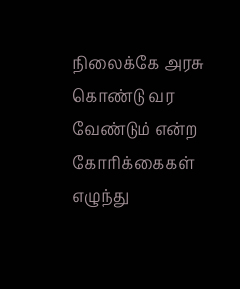நிலைக்கே அரசு கொண்டு வர வேண்டும் என்ற கோரிக்கைகள் எழுந்து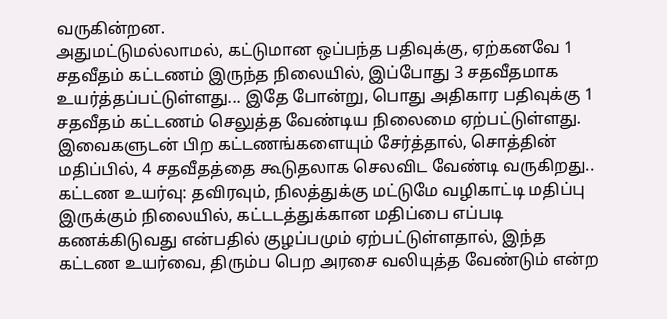வருகின்றன.
அதுமட்டுமல்லாமல், கட்டுமான ஒப்பந்த பதிவுக்கு, ஏற்கனவே 1 சதவீதம் கட்டணம் இருந்த நிலையில், இப்போது 3 சதவீதமாக உயர்த்தப்பட்டுள்ளது... இதே போன்று, பொது அதிகார பதிவுக்கு 1 சதவீதம் கட்டணம் செலுத்த வேண்டிய நிலைமை ஏற்பட்டுள்ளது. இவைகளுடன் பிற கட்டணங்களையும் சேர்த்தால், சொத்தின் மதிப்பில், 4 சதவீதத்தை கூடுதலாக செலவிட வேண்டி வருகிறது..
கட்டண உயர்வு: தவிரவும், நிலத்துக்கு மட்டுமே வழிகாட்டி மதிப்பு இருக்கும் நிலையில், கட்டடத்துக்கான மதிப்பை எப்படி கணக்கிடுவது என்பதில் குழப்பமும் ஏற்பட்டுள்ளதால், இந்த கட்டண உயர்வை, திரும்ப பெற அரசை வலியுத்த வேண்டும் என்ற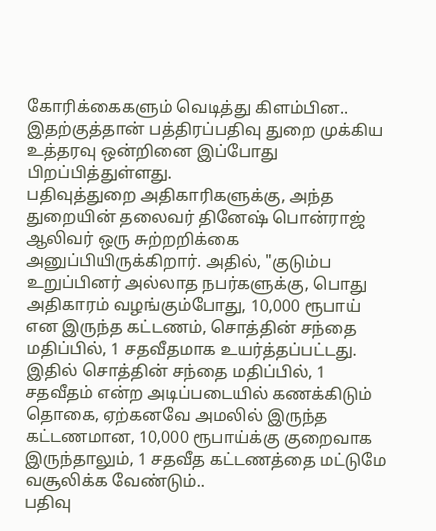கோரிக்கைகளும் வெடித்து கிளம்பின.. இதற்குத்தான் பத்திரப்பதிவு துறை முக்கிய உத்தரவு ஒன்றினை இப்போது பிறப்பித்துள்ளது.
பதிவுத்துறை அதிகாரிகளுக்கு, அந்த துறையின் தலைவர் தினேஷ் பொன்ராஜ் ஆலிவர் ஒரு சுற்றறிக்கை அனுப்பியிருக்கிறார். அதில், "குடும்ப உறுப்பினர் அல்லாத நபர்களுக்கு, பொது அதிகாரம் வழங்கும்போது, 10,000 ரூபாய் என இருந்த கட்டணம், சொத்தின் சந்தை மதிப்பில், 1 சதவீதமாக உயர்த்தப்பட்டது.
இதில் சொத்தின் சந்தை மதிப்பில், 1 சதவீதம் என்ற அடிப்படையில் கணக்கிடும் தொகை, ஏற்கனவே அமலில் இருந்த கட்டணமான, 10,000 ரூபாய்க்கு குறைவாக இருந்தாலும், 1 சதவீத கட்டணத்தை மட்டுமே வசூலிக்க வேண்டும்..
பதிவு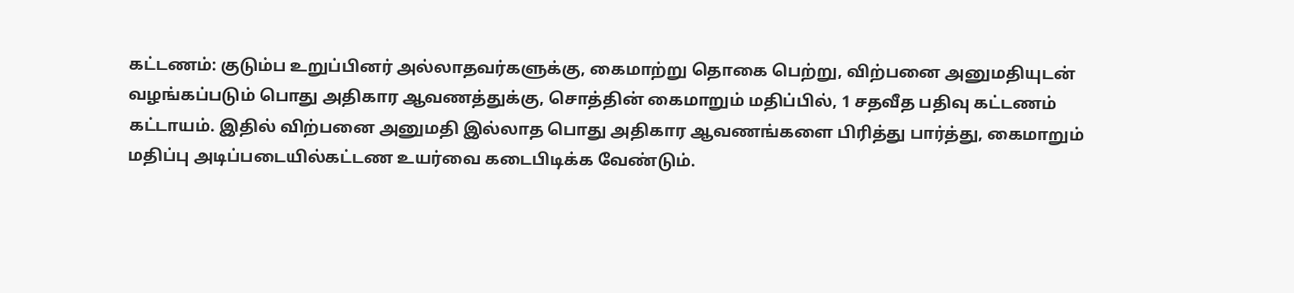கட்டணம்: குடும்ப உறுப்பினர் அல்லாதவர்களுக்கு, கைமாற்று தொகை பெற்று, விற்பனை அனுமதியுடன் வழங்கப்படும் பொது அதிகார ஆவணத்துக்கு, சொத்தின் கைமாறும் மதிப்பில், 1 சதவீத பதிவு கட்டணம் கட்டாயம். இதில் விற்பனை அனுமதி இல்லாத பொது அதிகார ஆவணங்களை பிரித்து பார்த்து, கைமாறும் மதிப்பு அடிப்படையில்கட்டண உயர்வை கடைபிடிக்க வேண்டும்.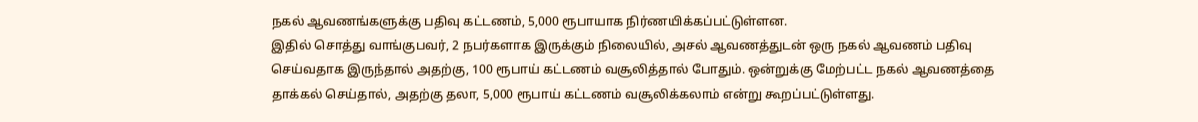நகல் ஆவணங்களுக்கு பதிவு கட்டணம், 5,000 ரூபாயாக நிர்ணயிக்கப்பட்டுள்ளன.
இதில் சொத்து வாங்குபவர், 2 நபர்களாக இருக்கும் நிலையில், அசல் ஆவணத்துடன் ஒரு நகல் ஆவணம் பதிவு செய்வதாக இருந்தால் அதற்கு, 100 ரூபாய் கட்டணம் வசூலித்தால் போதும். ஒன்றுக்கு மேற்பட்ட நகல் ஆவணத்தை தாக்கல் செய்தால், அதற்கு தலா, 5,000 ரூபாய் கட்டணம் வசூலிக்கலாம் என்று கூறப்பட்டுள்ளது.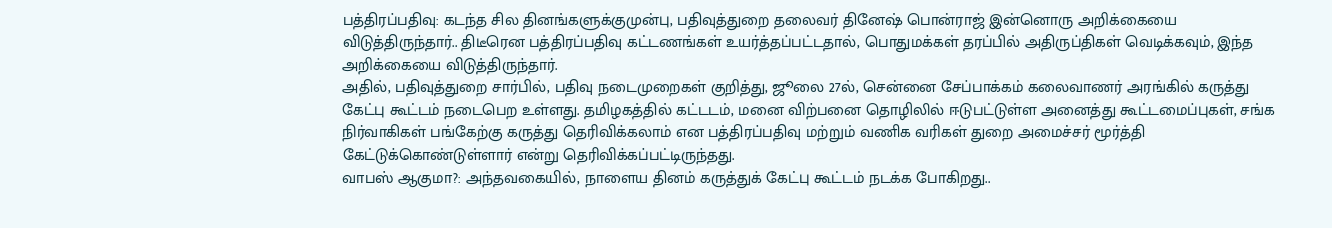பத்திரப்பதிவு: கடந்த சில தினங்களுக்குமுன்பு, பதிவுத்துறை தலைவர் தினேஷ் பொன்ராஜ் இன்னொரு அறிக்கையை விடுத்திருந்தார்.. திடீரென பத்திரப்பதிவு கட்டணங்கள் உயர்த்தப்பட்டதால், பொதுமக்கள் தரப்பில் அதிருப்திகள் வெடிக்கவும், இந்த அறிக்கையை விடுத்திருந்தார்.
அதில், பதிவுத்துறை சார்பில், பதிவு நடைமுறைகள் குறித்து, ஜூலை 27ல், சென்னை சேப்பாக்கம் கலைவாணர் அரங்கில் கருத்து கேட்பு கூட்டம் நடைபெற உள்ளது. தமிழகத்தில் கட்டடம், மனை விற்பனை தொழிலில் ஈடுபட்டுள்ள அனைத்து கூட்டமைப்புகள், சங்க நிர்வாகிகள் பங்கேற்கு கருத்து தெரிவிக்கலாம் என பத்திரப்பதிவு மற்றும் வணிக வரிகள் துறை அமைச்சர் மூர்த்தி கேட்டுக்கொண்டுள்ளார் என்று தெரிவிக்கப்பட்டிருந்தது.
வாபஸ் ஆகுமா?: அந்தவகையில், நாளைய தினம் கருத்துக் கேட்பு கூட்டம் நடக்க போகிறது..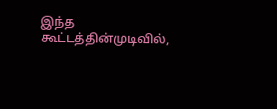இந்த கூட்டத்தின்முடிவில்,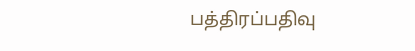பத்திரப்பதிவு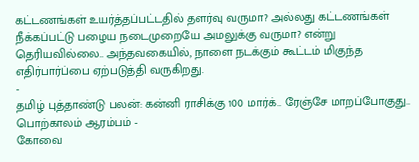கட்டணங்கள் உயர்த்தப்பட்டதில் தளர்வு வருமா? அல்லது கட்டணங்கள் நீக்கப்பட்டு பழைய நடைமுறையே அமலுக்கு வருமா? என்று தெரியவில்லை.. அந்தவகையில், நாளை நடக்கும் கூட்டம் மிகுந்த எதிர்பார்ப்பை ஏற்படுத்தி வருகிறது.
-
தமிழ் புத்தாண்டு பலன்: கன்னி ராசிக்கு 100 மார்க்.. ரேஞ்சே மாறப்போகுது.. பொற்காலம் ஆரம்பம் -
கோவை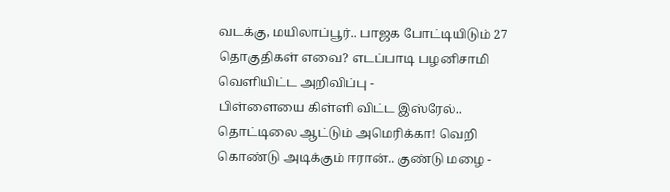வடக்கு, மயிலாப்பூர்.. பாஜக போட்டியிடும் 27 தொகுதிகள் எவை? எடப்பாடி பழனிசாமி வெளியிட்ட அறிவிப்பு -
பிள்ளையை கிள்ளி விட்ட இஸ்ரேல்.. தொட்டிலை ஆட்டும் அமெரிக்கா! வெறி கொண்டு அடிக்கும் ஈரான்.. குண்டு மழை -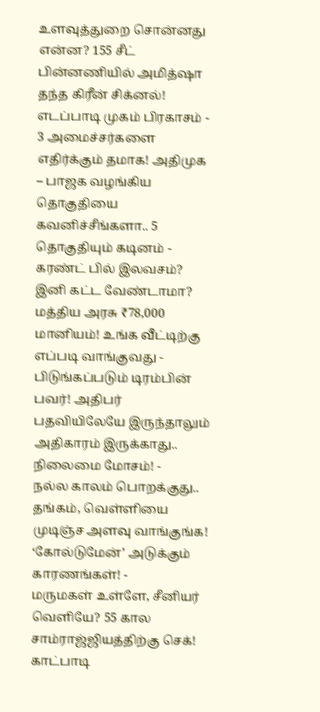உளவுத்துறை சொன்னது என்ன? 155 சீட் பின்னணியில் அமித்ஷா தந்த கிரீன் சிக்னல்! எடப்பாடி முகம் பிரகாசம் -
3 அமைச்சர்களை எதிர்க்கும் தமாக! அதிமுக – பாஜக வழங்கிய தொகுதியை கவனிச்சீங்களா.. 5 தொகுதியும் கடினம் -
கரண்ட் பில் இலவசம்? இனி கட்ட வேண்டாமா? மத்திய அரசு ₹78,000 மானியம்! உங்க வீட்டிற்கு எப்படி வாங்குவது -
பிடுங்கப்படும் டிரம்பின் பவர்! அதிபர் பதவியிலேயே இருந்தாலும் அதிகாரம் இருக்காது.. நிலைமை மோசம்! -
நல்ல காலம் பொறக்குது.. தங்கம், வெள்ளியை முடிஞ்ச அளவு வாங்குங்க! ‘கோல்டுமேன்’ அடுக்கும் காரணங்கள்! -
மருமகள் உள்ளே, சீனியர் வெளியே? 55 கால சாம்ராஜ்ஜியத்திற்கு செக்! காட்பாடி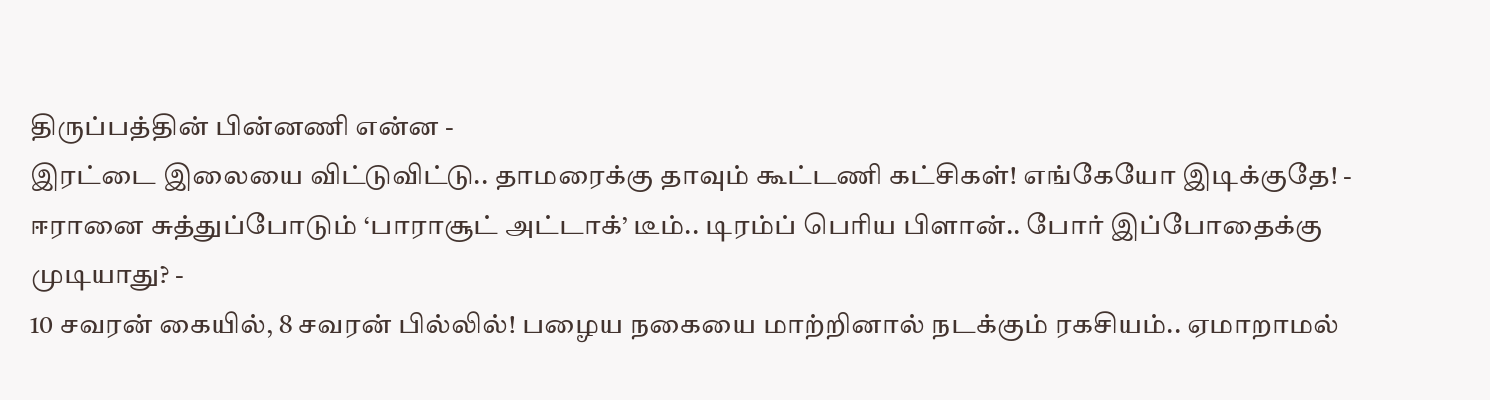திருப்பத்தின் பின்னணி என்ன -
இரட்டை இலையை விட்டுவிட்டு.. தாமரைக்கு தாவும் கூட்டணி கட்சிகள்! எங்கேயோ இடிக்குதே! -
ஈரானை சுத்துப்போடும் ‘பாராசூட் அட்டாக்’ டீம்.. டிரம்ப் பெரிய பிளான்.. போர் இப்போதைக்கு முடியாது? -
10 சவரன் கையில், 8 சவரன் பில்லில்! பழைய நகையை மாற்றினால் நடக்கும் ரகசியம்.. ஏமாறாமல்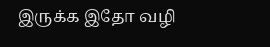இருக்க இதோ வழி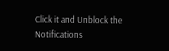Click it and Unblock the Notifications